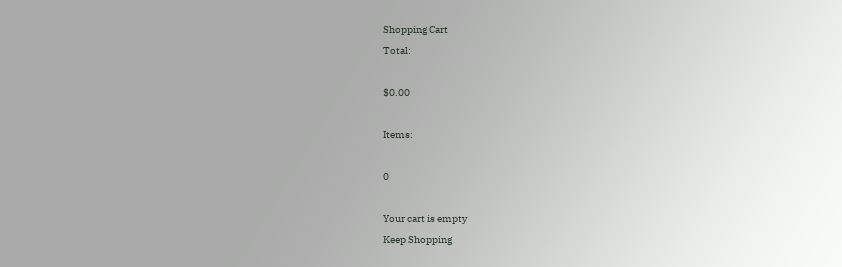Shopping Cart
Total:

$0.00

Items:

0

Your cart is empty
Keep Shopping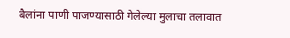बैलांना पाणी पाजण्यासाठी गेलेल्या मुलाचा तलावात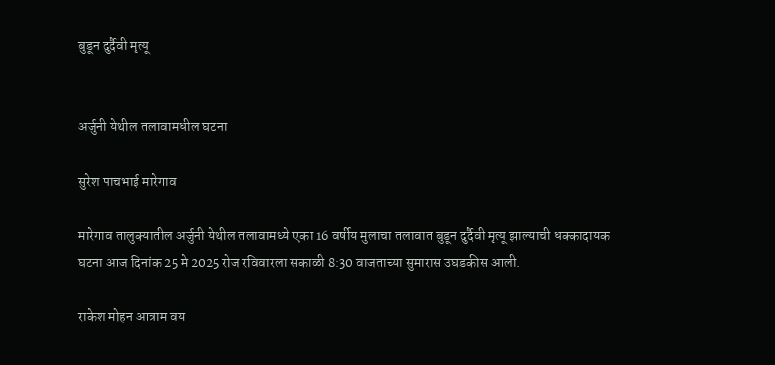बुडून दुर्दैवी मृत्यू


अर्जुनी येथील तलावामधील घटना

सुरेश पाचभाई मारेगाव

मारेगाव तालुक्यातील अर्जुनी येथील तलावामध्ये एका 16 वर्षीय मुलाचा तलावात बुडून दुर्दैवी मृत्यू झाल्याची धक्कादायक घटना आज दिनांक 25 मे 2025 रोज रविवारला सकाळी 8:30 वाजताच्या सुमारास उघडकीस आली.

राकेश मोहन आत्राम वय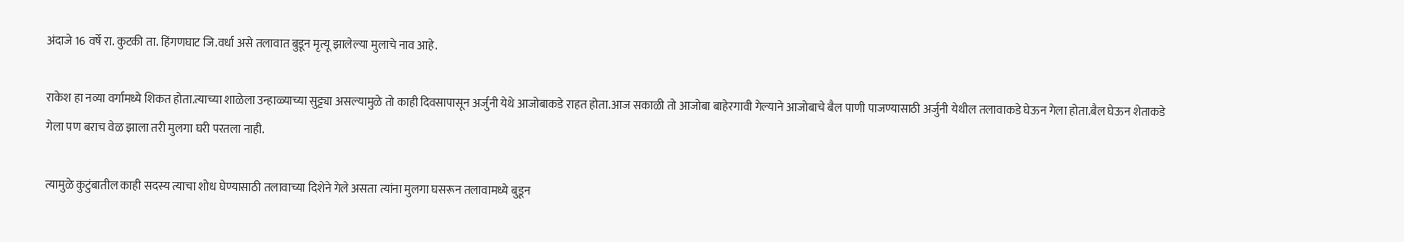अंदाजे 16 वर्षे रा. कुटकी ता. हिंगणघाट जि.वर्धा असे तलावात बुडून मृत्यू झालेल्या मुलाचे नाव आहे.

राकेश हा नव्या वर्गामध्ये शिकत होता.त्याच्या शाळेला उन्हाळ्याच्या सुट्ट्या असल्यामुळे तो काही दिवसापासून अर्जुनी येथे आजोबाकडे राहत होता.आज सकाळी तो आजोबा बाहेरगावी गेल्याने आजोबाचे बैल पाणी पाजण्यासाठी अर्जुनी येथील तलावाकडे घेऊन गेला होता.बैल घेऊन शेताकडे गेला पण बराच वेळ झाला तरी मुलगा घरी परतला नाही.

त्यामुळे कुटुंबातील काही सदस्य त्याचा शोध घेण्यासाठी तलावाच्या दिशेने गेले असता त्यांना मुलगा घसरून तलावामध्ये बुडून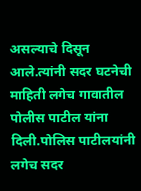असल्याचे दिसून आले.त्यांनी सदर घटनेची माहिती लगेच गावातील पोलीस पाटील यांना दिली.पोलिस पाटीलयांनी लगेच सदर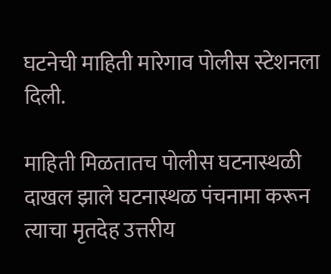घटनेची माहिती मारेगाव पोलीस स्टेशनला दिली.

माहिती मिळतातच पोलीस घटनास्थळी दाखल झाले घटनास्थळ पंचनामा करून त्याचा मृतदेह उत्तरीय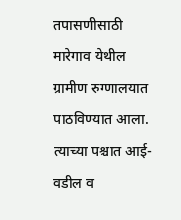तपासणीसाठी मारेगाव येथील ग्रामीण रुग्णालयात पाठविण्यात आला. त्याच्या पश्चात आई-वडील व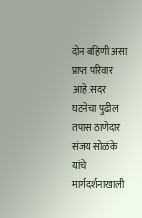दोन बहिणी असा प्राप्त परिवार आहे.सदर घटनेचा पुढील तपास ठाणेदार संजय सोळंके यांचे मार्गदर्शनाखाली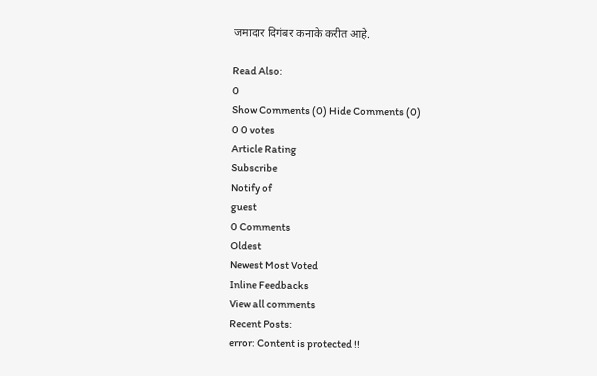जमादार दिगंबर कनाके करीत आहे.

Read Also:
0
Show Comments (0) Hide Comments (0)
0 0 votes
Article Rating
Subscribe
Notify of
guest
0 Comments
Oldest
Newest Most Voted
Inline Feedbacks
View all comments
Recent Posts:
error: Content is protected !!